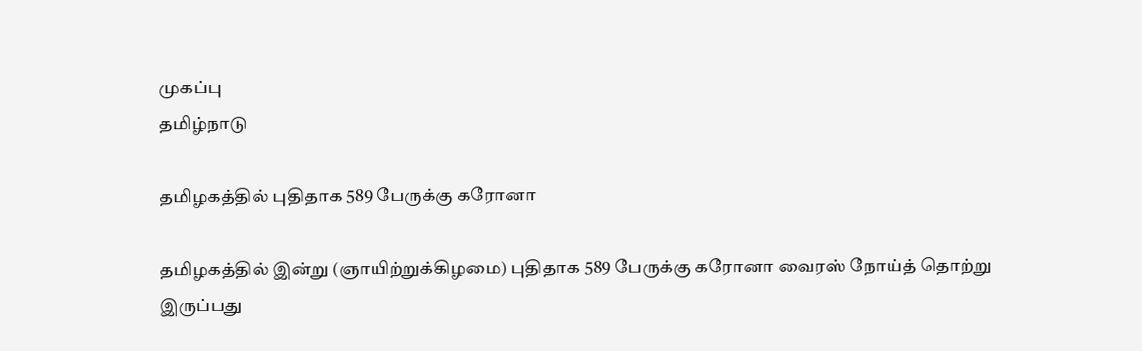முகப்பு
தமிழ்நாடு

தமிழகத்தில் புதிதாக 589 பேருக்கு கரோனா

தமிழகத்தில் இன்று (ஞாயிற்றுக்கிழமை) புதிதாக 589 பேருக்கு கரோனா வைரஸ் நோய்த் தொற்று இருப்பது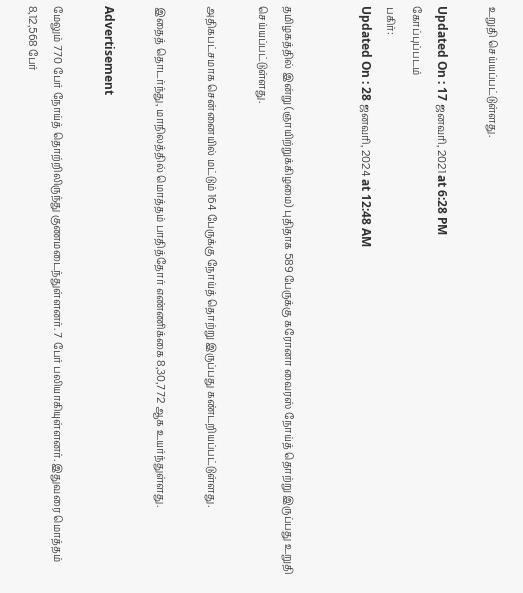உறுதி செய்யப்பட்டுள்ளது.

Updated On : 17 ஜனவரி, 2021 at 6:28 PM
கோப்புப்படம்
பகிர்:
Updated On : 28 ஜனவரி, 2024 at 12:48 AM


தமிழகத்தில் இன்று (ஞாயிற்றுக்கிழமை) புதிதாக 589 பேருக்கு கரோனா வைரஸ் நோய்த் தொற்று இருப்பது உறுதி செய்யப்பட்டுள்ளது.

அதிகபட்சமாக சென்னையில் மட்டும் 164 பேருக்கு நோய்த் தொற்று இருப்பது கண்டறியப்பட்டுள்ளது.

இதைத் தொடர்ந்து, மாநிலத்தில் மொத்தம் பாதித்தோர் எண்ணிக்கை 8,30,772 ஆக உயர்ந்துள்ளது.

Advertisement

மேலும் 770 பேர் நோய்த் தொற்றிலிருந்து குணமடைந்துள்ளனர். 7 பேர் பலியாகியுள்ளனர். இதுவரை மொத்தம் 8,12,568 பேர்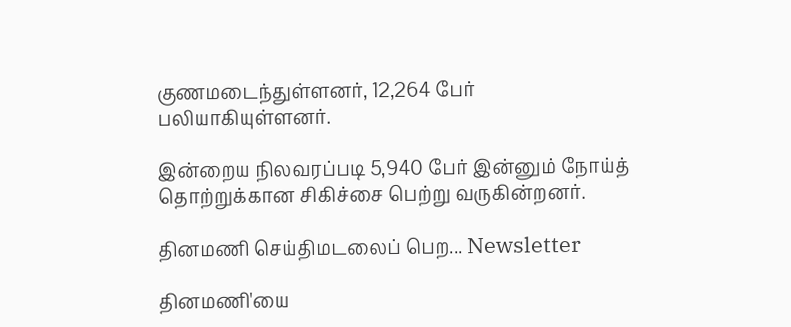குணமடைந்துள்ளனர், 12,264 பேர் பலியாகியுள்ளனர்.

இன்றைய நிலவரப்படி 5,940 பேர் இன்னும் நோய்த் தொற்றுக்கான சிகிச்சை பெற்று வருகின்றனர்.

தினமணி செய்திமடலைப் பெற... Newsletter

தினமணி'யை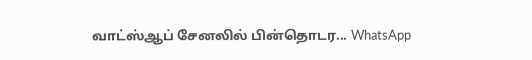வாட்ஸ்ஆப் சேனலில் பின்தொடர... WhatsApp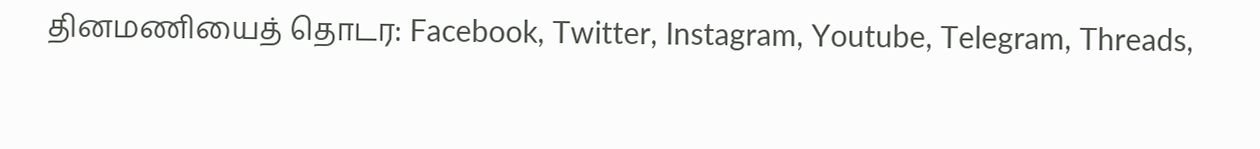தினமணியைத் தொடர: Facebook, Twitter, Instagram, Youtube, Telegram, Threads,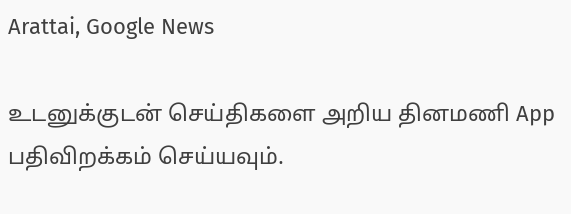Arattai, Google News

உடனுக்குடன் செய்திகளை அறிய தினமணி App பதிவிறக்கம் செய்யவும்.